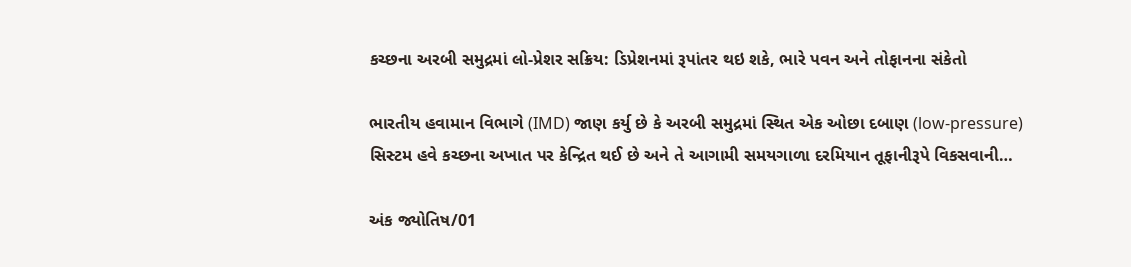કચ્છના અરબી સમુદ્રમાં લો‑પ્રેશર સક્રિય: ડિપ્રેશનમાં રૂપાંતર થઇ શકે, ભારે પવન અને તોફાનના સંકેતો

ભારતીય હવામાન વિભાગે (IMD) જાણ કર્યુ છે કે અરબી સમુદ્રમાં સ્થિત એક ઓછા દબાણ (low‑pressure) સિસ્ટમ હવે કચ્છના અખાત પર કેન્દ્રિત થઈ છે અને તે આગામી સમયગાળા દરમિયાન તૂફાનીરૂપે વિકસવાની…

અંક જ્યોતિષ/01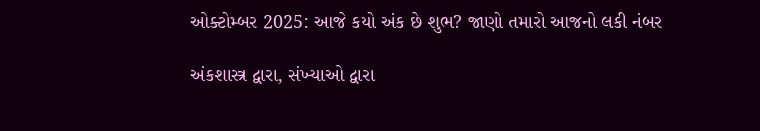ઓક્ટોમ્બર 2025: આજે કયો અંક છે શુભ? જાણો તમારો આજનો લકી નંબર

અંકશાસ્ત્ર દ્વારા, સંખ્યાઓ દ્વારા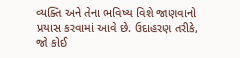વ્યક્તિ અને તેના ભવિષ્ય વિશે જાણવાનો પ્રયાસ કરવામાં આવે છે. ઉદાહરણ તરીકે, જો કોઈ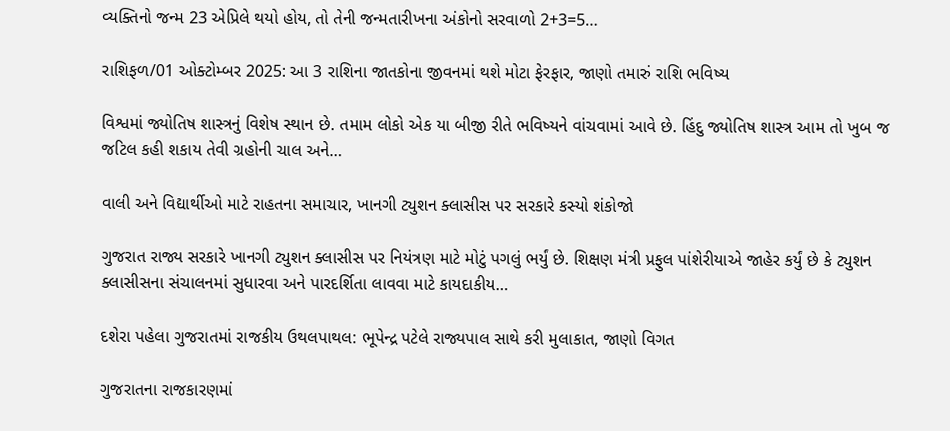વ્યક્તિનો જન્મ 23 એપ્રિલે થયો હોય, તો તેની જન્મતારીખના અંકોનો સરવાળો 2+3=5…

રાશિફળ/01 ઓક્ટોમ્બર 2025: આ 3 રાશિના જાતકોના જીવનમાં થશે મોટા ફેરફાર, જાણો તમારું રાશિ ભવિષ્ય

વિશ્વમાં જ્યોતિષ શાસ્ત્રનું વિશેષ સ્થાન છે. તમામ લોકો એક યા બીજી રીતે ભવિષ્યને વાંચવામાં આવે છે. હિંદુ જ્યોતિષ શાસ્ત્ર આમ તો ખુબ જ જટિલ કહી શકાય તેવી ગ્રહોની ચાલ અને…

વાલી અને વિદ્યાર્થીઓ માટે રાહતના સમાચાર, ખાનગી ટ્યુશન ક્લાસીસ પર સરકારે કસ્યો શંકોજો

ગુજરાત રાજ્ય સરકારે ખાનગી ટ્યુશન ક્લાસીસ પર નિયંત્રણ માટે મોટું પગલું ભર્યું છે. શિક્ષણ મંત્રી પ્રફુલ પાંશેરીયાએ જાહેર કર્યું છે કે ટ્યુશન ક્લાસીસના સંચાલનમાં સુધારવા અને પારદર્શિતા લાવવા માટે કાયદાકીય…

દશેરા પહેલા ગુજરાતમાં રાજકીય ઉથલપાથલ: ભૂપેન્દ્ર પટેલે રાજ્યપાલ સાથે કરી મુલાકાત, જાણો વિગત

ગુજરાતના રાજકારણમાં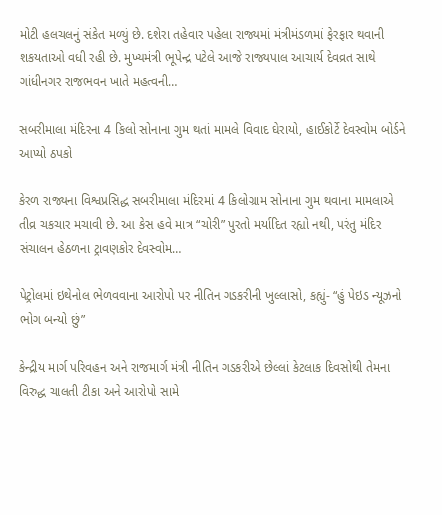મોટી હલચલનું સંકેત મળ્યું છે. દશેરા તહેવાર પહેલા રાજ્યમાં મંત્રીમંડળમાં ફેરફાર થવાની શકયતાઓ વધી રહી છે. મુખ્યમંત્રી ભૂપેન્દ્ર પટેલે આજે રાજ્યપાલ આચાર્ય દેવવ્રત સાથે ગાંધીનગર રાજભવન ખાતે મહત્વની…

સબરીમાલા મંદિરના 4 કિલો સોનાના ગુમ થતાં મામલે વિવાદ ઘેરાયો, હાઈકોર્ટે દેવસ્વોમ બોર્ડને આપ્યો ઠપકો

કેરળ રાજ્યના વિશ્વપ્રસિદ્ધ સબરીમાલા મંદિરમાં 4 કિલોગ્રામ સોનાના ગુમ થવાના મામલાએ તીવ્ર ચકચાર મચાવી છે. આ કેસ હવે માત્ર “ચોરી” પુરતો મર્યાદિત રહ્યો નથી, પરંતુ મંદિર સંચાલન હેઠળના ટ્રાવણકોર દેવસ્વોમ…

પેટ્રોલમાં ઇથેનોલ ભેળવવાના આરોપો પર નીતિન ગડકરીની ખુલ્લાસો, કહ્યું- “હું પેઇડ ન્યૂઝનો ભોગ બન્યો છું”

કેન્દ્રીય માર્ગ પરિવહન અને રાજમાર્ગ મંત્રી નીતિન ગડકરીએ છેલ્લાં કેટલાક દિવસોથી તેમના વિરુદ્ધ ચાલતી ટીકા અને આરોપો સામે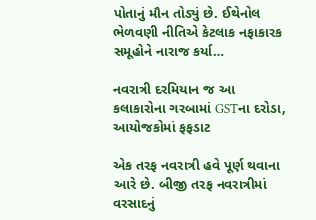પોતાનું મૌન તોડ્યું છે. ઈથેનોલ ભેળવણી નીતિએ કેટલાક નફાકારક સમૂહોને નારાજ કર્યા…

નવરાત્રી દરમિયાન જ આ કલાકારોના ગરબામાં GSTના દરોડા, આયોજકોમાં ફફડાટ

એક તરફ નવરાત્રી હવે પૂર્ણ થવાના આરે છે. બીજી તરફ નવરાત્રીમાં વરસાદનું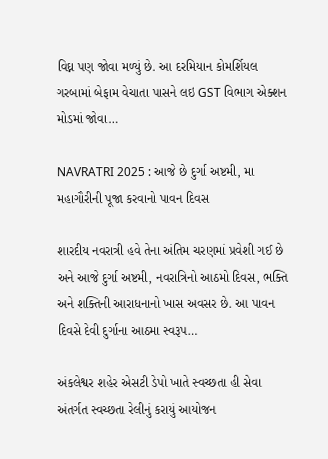વિઘ્ન પણ જોવા મળ્યું છે. આ દરમિયાન કોમર્શિયલ ગરબામાં બેફામ વેચાતા પાસને લઇ GST વિભાગ એક્શન મોડમાં જોવા…

NAVRATRI 2025 : આજે છે દુર્ગા અષ્ટમી, મા મહાગૌરીની પૂજા કરવાનો પાવન દિવસ

શારદીય નવરાત્રી હવે તેના અંતિમ ચરણમાં પ્રવેશી ગઈ છે અને આજે દુર્ગા અષ્ટમી, નવરાત્રિનો આઠમો દિવસ, ભક્તિ અને શક્તિની આરાધનાનો ખાસ અવસર છે. આ પાવન દિવસે દેવી દુર્ગાના આઠમા સ્વરૂપ…

અંકલેશ્વર શહેર એસટી ડેપો ખાતે સ્વચ્છતા હી સેવા અંતર્ગત સ્વચ્છતા રેલીનું કરાયું આયોજન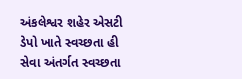અંકલેશ્વર શહેર એસટી ડેપો ખાતે સ્વચ્છતા હી સેવા અંતર્ગત સ્વચ્છતા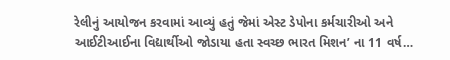રેલીનું આયોજન કરવામાં આવ્યું હતું જેમાં એસ્ટ ડેપોના કર્મચારીઓ અને આઈટીઆઈના વિદ્યાર્થીઓ જોડાયા હતા સ્વચ્છ ભારત મિશન’ ના 11 વર્ષ…